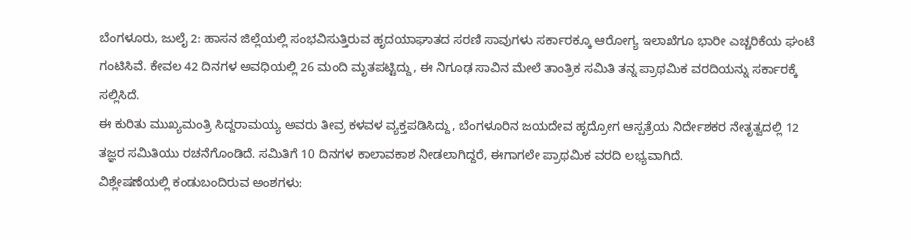ಬೆಂಗಳೂರು, ಜುಲೈ 2: ಹಾಸನ ಜಿಲ್ಲೆಯಲ್ಲಿ ಸಂಭವಿಸುತ್ತಿರುವ ಹೃದಯಾಘಾತದ ಸರಣಿ ಸಾವುಗಳು ಸರ್ಕಾರಕ್ಕೂ ಆರೋಗ್ಯ ಇಲಾಖೆಗೂ ಭಾರೀ ಎಚ್ಚರಿಕೆಯ ಘಂಟೆ ಗಂಟಿಸಿವೆ. ಕೇವಲ 42 ದಿನಗಳ ಅವಧಿಯಲ್ಲಿ 26 ಮಂದಿ ಮೃತಪಟ್ಟಿದ್ದು, ಈ ನಿಗೂಢ ಸಾವಿನ ಮೇಲೆ ತಾಂತ್ರಿಕ ಸಮಿತಿ ತನ್ನ ಪ್ರಾಥಮಿಕ ವರದಿಯನ್ನು ಸರ್ಕಾರಕ್ಕೆ ಸಲ್ಲಿಸಿದೆ.
ಈ ಕುರಿತು ಮುಖ್ಯಮಂತ್ರಿ ಸಿದ್ದರಾಮಯ್ಯ ಅವರು ತೀವ್ರ ಕಳವಳ ವ್ಯಕ್ತಪಡಿಸಿದ್ದು, ಬೆಂಗಳೂರಿನ ಜಯದೇವ ಹೃದ್ರೋಗ ಆಸ್ಪತ್ರೆಯ ನಿರ್ದೇಶಕರ ನೇತೃತ್ವದಲ್ಲಿ 12 ತಜ್ಞರ ಸಮಿತಿಯು ರಚನೆಗೊಂಡಿದೆ. ಸಮಿತಿಗೆ 10 ದಿನಗಳ ಕಾಲಾವಕಾಶ ನೀಡಲಾಗಿದ್ದರೆ, ಈಗಾಗಲೇ ಪ್ರಾಥಮಿಕ ವರದಿ ಲಭ್ಯವಾಗಿದೆ.
ವಿಶ್ಲೇಷಣೆಯಲ್ಲಿ ಕಂಡುಬಂದಿರುವ ಅಂಶಗಳು: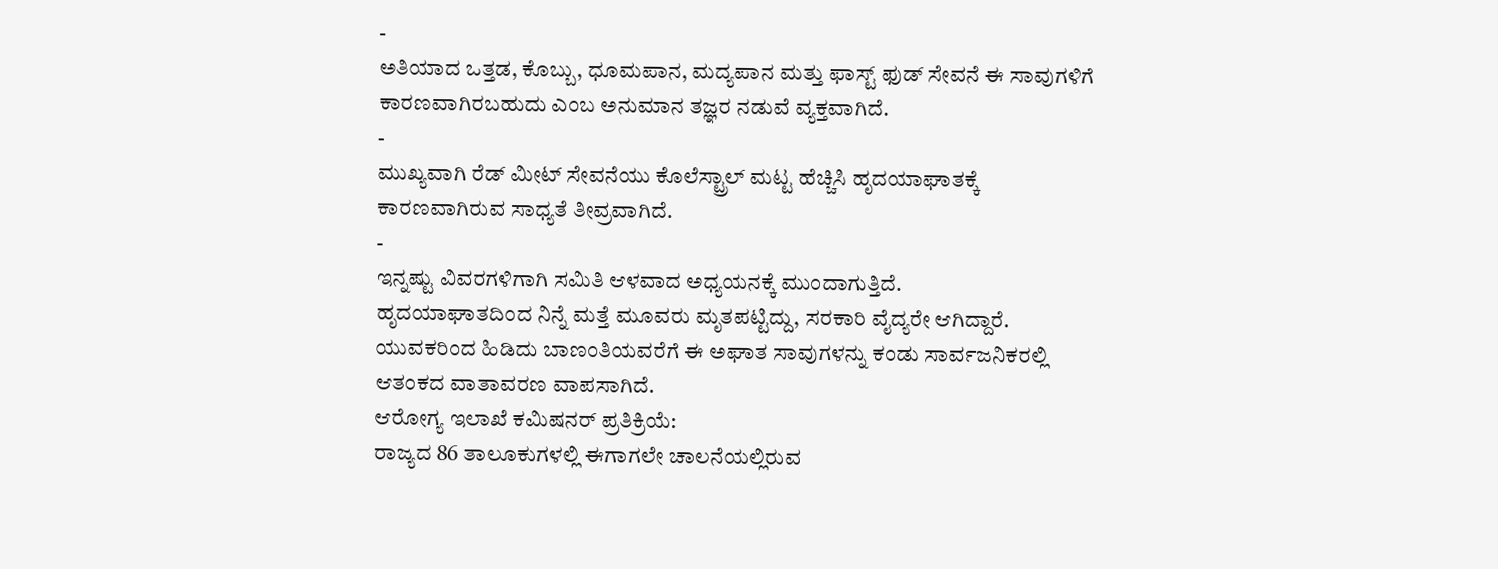-
ಅತಿಯಾದ ಒತ್ತಡ, ಕೊಬ್ಬು, ಧೂಮಪಾನ, ಮದ್ಯಪಾನ ಮತ್ತು ಫಾಸ್ಟ್ ಫುಡ್ ಸೇವನೆ ಈ ಸಾವುಗಳಿಗೆ ಕಾರಣವಾಗಿರಬಹುದು ಎಂಬ ಅನುಮಾನ ತಜ್ಞರ ನಡುವೆ ವ್ಯಕ್ತವಾಗಿದೆ.
-
ಮುಖ್ಯವಾಗಿ ರೆಡ್ ಮೀಟ್ ಸೇವನೆಯು ಕೊಲೆಸ್ಟ್ರಾಲ್ ಮಟ್ಟ ಹೆಚ್ಚಿಸಿ ಹೃದಯಾಘಾತಕ್ಕೆ ಕಾರಣವಾಗಿರುವ ಸಾಧ್ಯತೆ ತೀವ್ರವಾಗಿದೆ.
-
ಇನ್ನಷ್ಟು ವಿವರಗಳಿಗಾಗಿ ಸಮಿತಿ ಆಳವಾದ ಅಧ್ಯಯನಕ್ಕೆ ಮುಂದಾಗುತ್ತಿದೆ.
ಹೃದಯಾಘಾತದಿಂದ ನಿನ್ನೆ ಮತ್ತೆ ಮೂವರು ಮೃತಪಟ್ಟಿದ್ದು, ಸರಕಾರಿ ವೈದ್ಯರೇ ಆಗಿದ್ದಾರೆ. ಯುವಕರಿಂದ ಹಿಡಿದು ಬಾಣಂತಿಯವರೆಗೆ ಈ ಅಘಾತ ಸಾವುಗಳನ್ನು ಕಂಡು ಸಾರ್ವಜನಿಕರಲ್ಲಿ ಆತಂಕದ ವಾತಾವರಣ ವಾಪಸಾಗಿದೆ.
ಆರೋಗ್ಯ ಇಲಾಖೆ ಕಮಿಷನರ್ ಪ್ರತಿಕ್ರಿಯೆ:
ರಾಜ್ಯದ 86 ತಾಲೂಕುಗಳಲ್ಲಿ ಈಗಾಗಲೇ ಚಾಲನೆಯಲ್ಲಿರುವ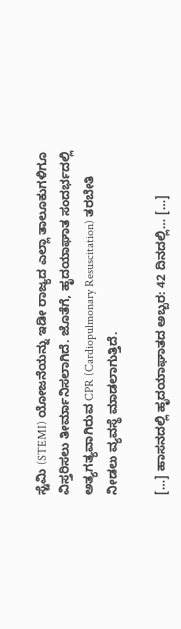ಸ್ಟೆಮಿ (STEMI) ಯೋಜನೆಯನ್ನು ಇಡೀ ರಾಜ್ಯದ ಎಲ್ಲಾ ತಾಲೂಕುಗಳಿಗೂ ವಿಸ್ತರಿಸಲು ತೀರ್ಮಾನಿಸಲಾಗಿದೆ. ಜೊತೆಗೆ, ಹೃದಯಾಘಾತ ಸಂದರ್ಭದಲ್ಲಿ ಅತ್ಯಗತ್ಯವಾಗಿರುವ CPR (Cardiopulmonary Resuscitation) ತರಬೇತಿ ನೀಡಲು ವ್ಯವಸ್ಥೆ ಮಾಡಲಾಗುತ್ತಿದೆ.

[…] ಹಾಸನದಲ್ಲಿ ಹೃದಯಾಘಾತದ ಅಬ್ಬರ: 42 ದಿನದಲ್ಲಿ… […]